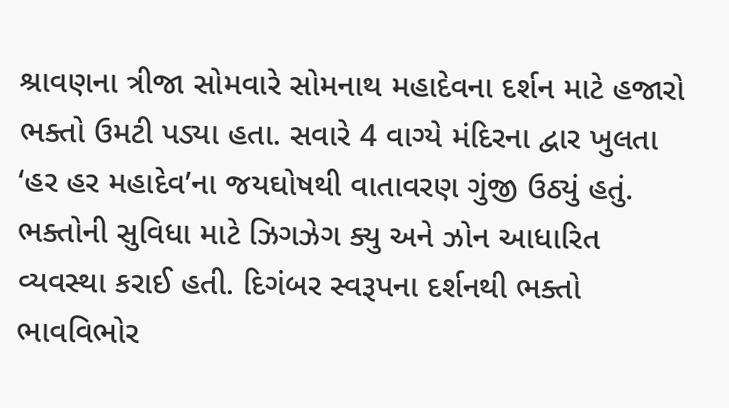શ્રાવણના ત્રીજા સોમવારે સોમનાથ મહાદેવના દર્શન માટે હજારો ભક્તો ઉમટી પડ્યા હતા. સવારે 4 વાગ્યે મંદિરના દ્વાર ખુલતા ‘હર હર મહાદેવ’ના જયઘોષથી વાતાવરણ ગુંજી ઉઠ્યું હતું. ભક્તોની સુવિધા માટે ઝિગઝેગ ક્યુ અને ઝોન આધારિત વ્યવસ્થા કરાઈ હતી. દિગંબર સ્વરૂપના દર્શનથી ભક્તો ભાવવિભોર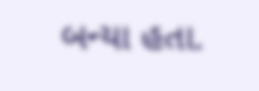બન્યા હતા.